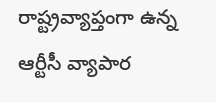రాష్ట్రవ్యాప్తంగా ఉన్న ఆర్టీసీ వ్యాపార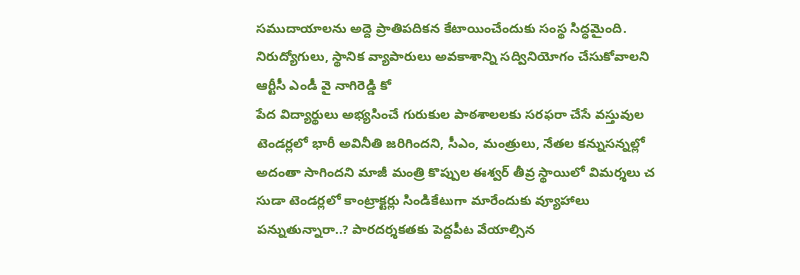సముదాయాలను అద్దె ప్రాతిపదికన కేటాయించేందుకు సంస్థ సిద్ధమైంది. నిరుద్యోగులు, స్థానిక వ్యాపారులు అవకాశాన్ని సద్వినియోగం చేసుకోవాలని ఆర్టీసీ ఎండీ వై నాగిరెడ్డి కో
పేద విద్యార్థులు అభ్యసించే గురుకుల పాఠశాలలకు సరఫరా చేసే వస్తువుల టెండర్లలో భారీ అవినీతి జరిగిందని, సీఎం, మంత్రులు, నేతల కన్నుసన్నల్లో అదంతా సాగిందని మాజీ మంత్రి కొప్పుల ఈశ్వర్ తీవ్ర స్థాయిలో విమర్శలు చ
సుడా టెండర్లలో కాంట్రాక్టర్లు సిండికేటుగా మారేందుకు వ్యూహాలు పన్నుతున్నారా..? పారదర్శకతకు పెద్దపీట వేయాల్సిన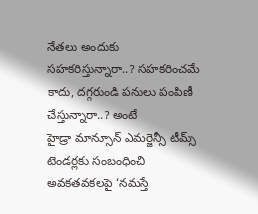నేతలు అందుకు సహకరిస్తున్నారా..? సహకరించమే కాదు, దగ్గరుండి పనులు పంపిణీ చేస్తున్నారా..? అంటే
హైడ్రా మాన్సూన్ ఎమర్జెన్సీ టీమ్స్ టెండర్లకు సంబంధించి అవకతవకలపై ‘నమస్తే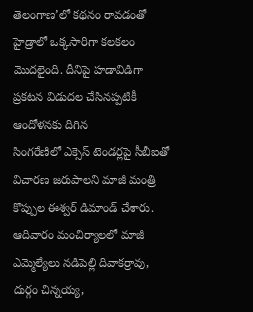తెలంగాణ’లో కథనం రావడంతో హైడ్రాలో ఒక్కసారిగా కలకలం మొదలైంది. దీనిపై హడావిడిగా ప్రకటన విడుదల చేసినప్పటికీ ఆందోళనకు దిగిన
సింగరేణిలో ఎక్సెస్ టెండర్లపై సీబీఐతో విచారణ జరుపాలని మాజీ మంత్రి కొప్పుల ఈశ్వర్ డిమాండ్ చేశారు. ఆదివారం మంచిర్యాలలో మాజీ ఎమ్మెల్యేలు నడిపెల్లి దివాకర్రావు, దుర్గం చిన్నయ్య,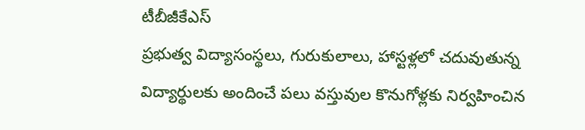టీబీజీకేఎస్
ప్రభుత్వ విద్యాసంస్థలు, గురుకులాలు, హాస్టళ్లలో చదువుతున్న విద్యార్థులకు అందించే పలు వస్తువుల కొనుగోళ్లకు నిర్వహించిన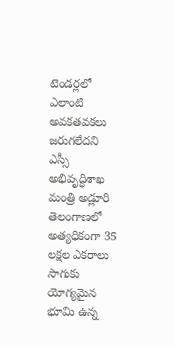టెండర్లలో ఎలాంటి అవకతవకలు జరుగలేదని ఎస్సీ అభివృద్ధిశాఖ మంత్రి అడ్లూరి
తెలంగాణలో అత్యధికంగా 35 లక్షల ఎకరాలు సాగుకు యోగ్యమైన భూమి ఉన్న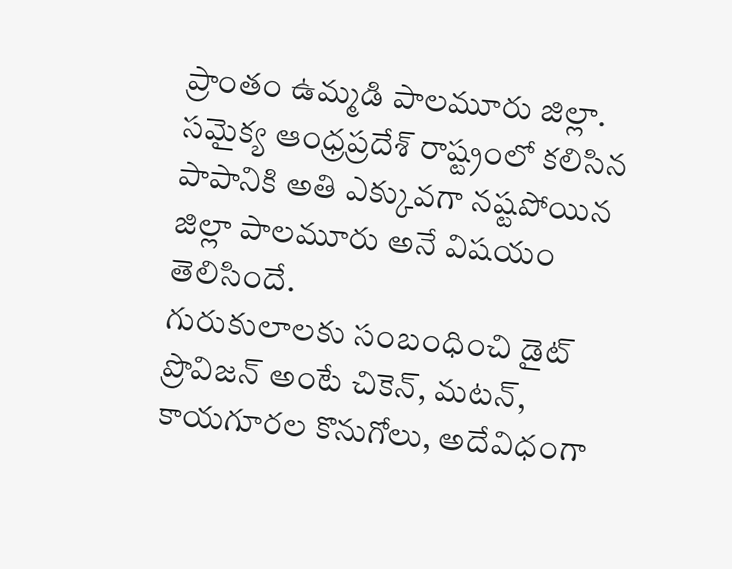ప్రాంతం ఉమ్మడి పాలమూరు జిల్లా. సమైక్య ఆంధ్రప్రదేశ్ రాష్ట్రంలో కలిసిన పాపానికి అతి ఎక్కువగా నష్టపోయిన జిల్లా పాలమూరు అనే విషయం తెలిసిందే.
గురుకులాలకు సంబంధించి డైట్ ప్రొవిజన్ అంటే చికెన్, మటన్, కాయగూరల కొనుగోలు, అదేవిధంగా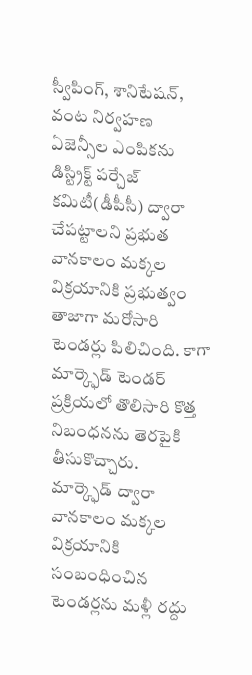స్వీపింగ్, శానిటేషన్, వంట నిర్వహణ ఏజెన్సీల ఎంపికను డిస్ట్రిక్ట్ పర్చేజ్ కమిటీ(డీపీసీ) ద్వారా చేపట్టాలని ప్రభుత
వానకాలం మక్కల విక్రయానికి ప్రభుత్వం తాజాగా మరోసారి టెండర్లు పిలిచింది. కాగా మార్క్ఫెడ్ టెండర్ ప్రక్రియలో తొలిసారి కొత్త నిబంధనను తెరపైకి తీసుకొచ్చారు.
మార్క్ఫెడ్ ద్వారా వానకాలం మక్కల విక్రయానికి సంబంధించిన టెండర్లను మళ్లీ రద్దు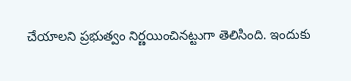చేయాలని ప్రభుత్వం నిర్ణయించినట్టుగా తెలిసింది. ఇందుకు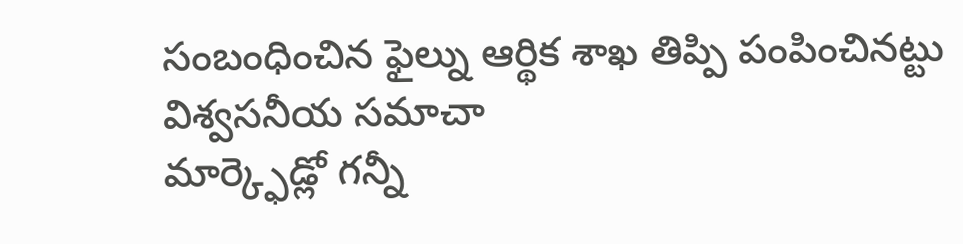సంబంధించిన ఫైల్ను ఆర్థిక శాఖ తిప్పి పంపించినట్టు విశ్వసనీయ సమాచా
మార్క్ఫెడ్లో గన్నీ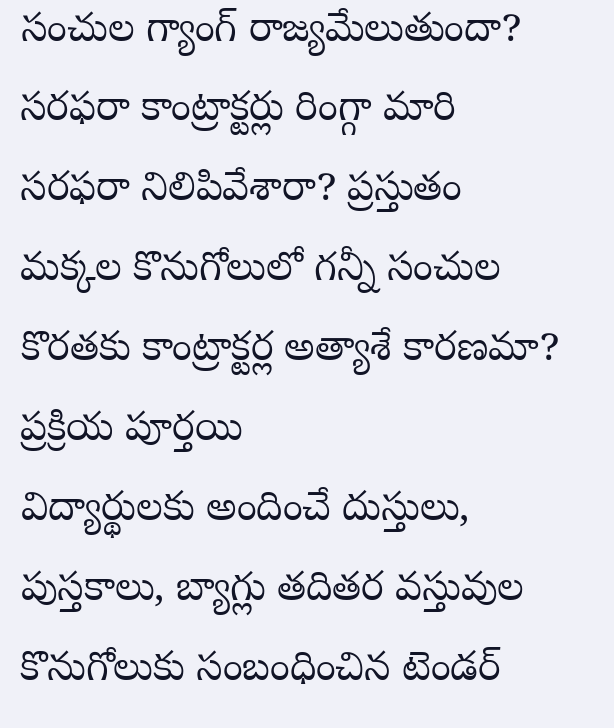సంచుల గ్యాంగ్ రాజ్యమేలుతుందా? సరఫరా కాంట్రాక్టర్లు రింగ్గా మారి సరఫరా నిలిపివేశారా? ప్రస్తుతం మక్కల కొనుగోలులో గన్నీ సంచుల కొరతకు కాంట్రాక్టర్ల అత్యాశే కారణమా? ప్రక్రియ పూర్తయి
విద్యార్థులకు అందించే దుస్తులు, పుస్తకాలు, బ్యాగ్లు తదితర వస్తువుల కొనుగోలుకు సంబంధించిన టెండర్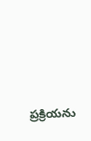ప్రక్రియను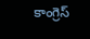కాంగ్రెస్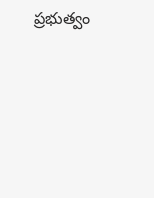ప్రభుత్వం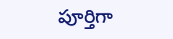పూర్తిగా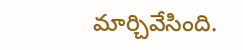మార్చివేసింది.